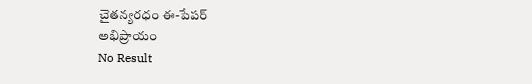చైతన్యరధం ఈ-పేపర్
అభిప్రాయం
No Result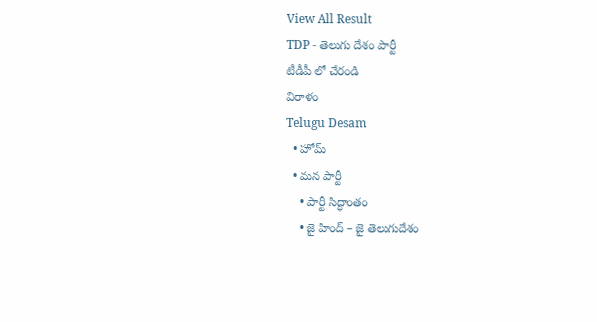View All Result
TDP - తెలుగు దేశం పార్టీ
టీడీపీ లో చేరండి
విరాళం
Telugu Desam
  • హోమ్
  • మన పార్టీ
    • పార్టీ సిద్ధాంతం
    • జై హింద్ – జై తెలుగుదేశం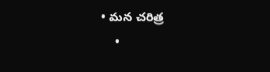• మన చరిత్ర
    •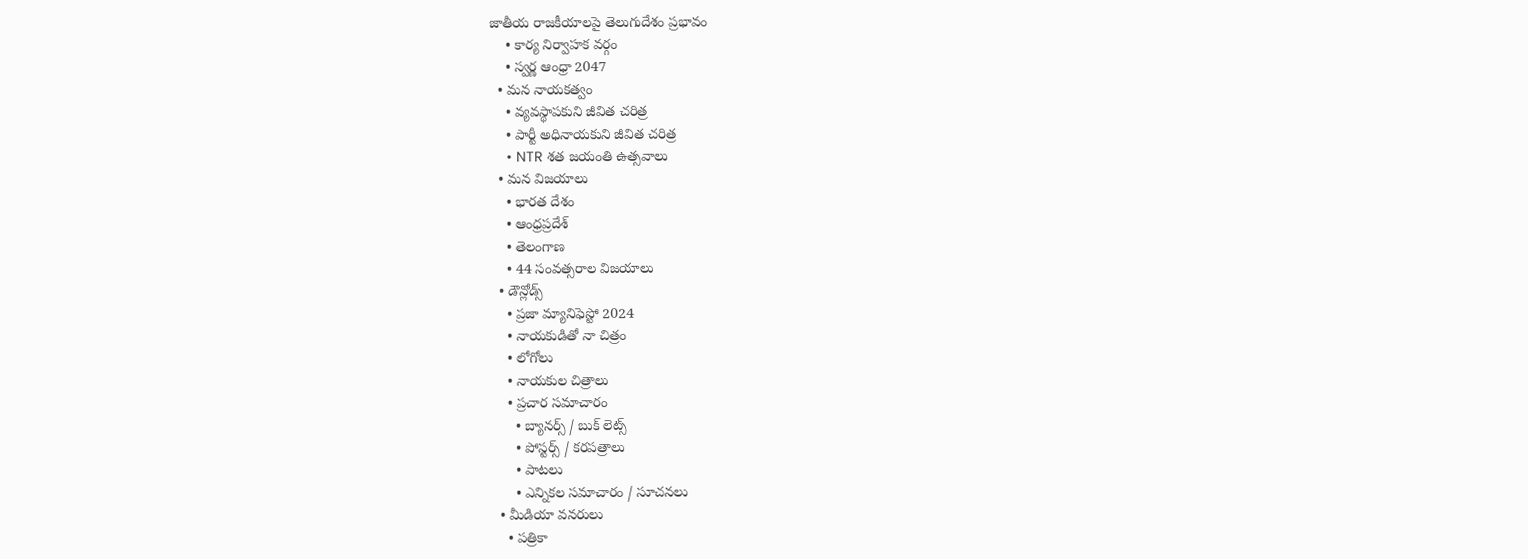జాతీయ రాజకీయాలపై తెలుగుదేశం ప్రభావం
    • కార్య నిర్వాహక వర్గం
    • స్వర్ణ ఆంధ్రా 2047
  • మన నాయకత్వం
    • వ్యవస్థాపకుని జీవిత చరిత్ర
    • పార్టీ అధినాయకుని జీవిత చరిత్ర
    • NTR శత జయంతి ఉత్సవాలు
  • మన విజయాలు
    • భారత దేశం
    • ఆంధ్రప్రదేశ్
    • తెలంగాణ
    • 44 సంవత్సరాల విజయాలు
  • డౌన్లోడ్స్
    • ప్రజా మ్యానిఫెస్టో 2024
    • నాయకుడితో నా చిత్రం
    • లోగోలు
    • నాయకుల చిత్రాలు
    • ప్రచార సమాచారం
      • బ్యానర్స్ / బుక్ లెట్స్
      • పోస్టర్స్ / కరపత్రాలు
      • పాటలు
      • ఎన్నికల సమాచారం / సూచనలు
  • మీడియా వనరులు
    • పత్రికా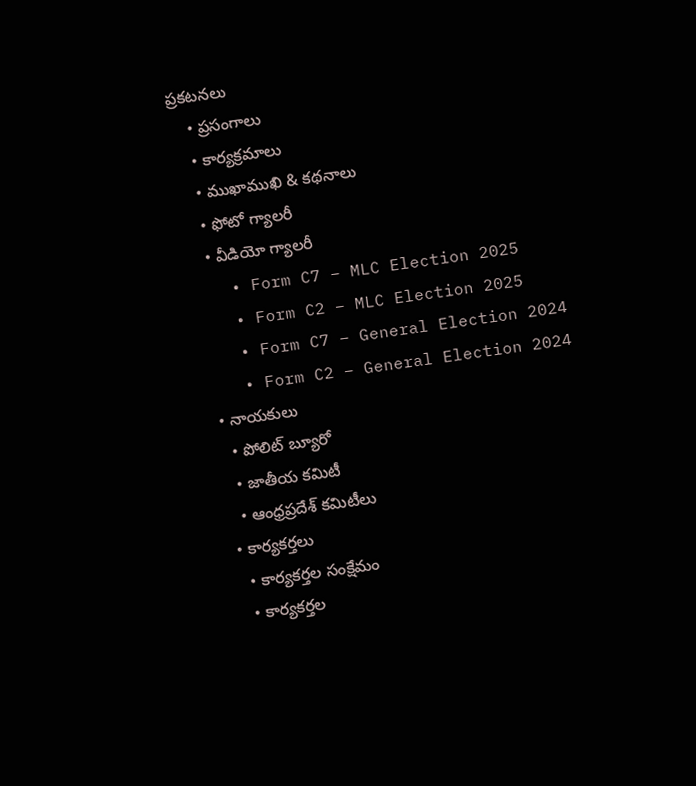ప్రకటనలు
    • ప్రసంగాలు
    • కార్యక్రమాలు
    • ముఖాముఖి & కథనాలు
    • ఫోటో గ్యాలరీ
    • వీడియో గ్యాలరీ
    • Form C7 – MLC Election 2025
    • Form C2 – MLC Election 2025
    • Form C7 – General Election 2024
    • Form C2 – General Election 2024
  • నాయకులు
    • పోలిట్ బ్యూరో
    • జాతీయ కమిటీ
    • ఆంధ్రప్రదేశ్ కమిటీలు
  • కార్యకర్తలు
    • కార్యకర్తల సంక్షేమం
    • కార్యకర్తల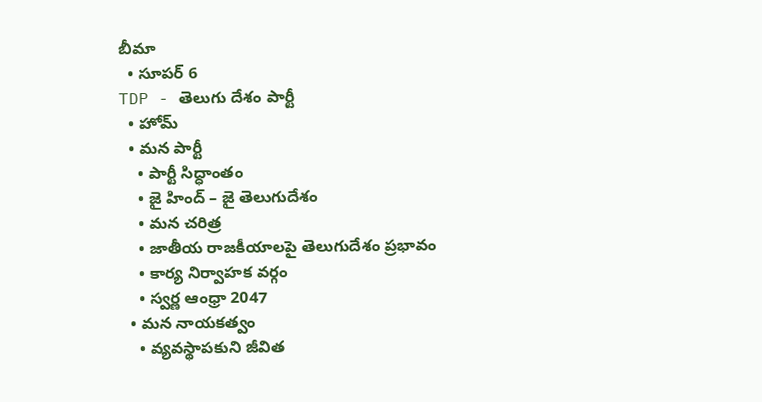బీమా
  • సూపర్ 6
TDP - తెలుగు దేశం పార్టీ
  • హోమ్
  • మన పార్టీ
    • పార్టీ సిద్ధాంతం
    • జై హింద్ – జై తెలుగుదేశం
    • మన చరిత్ర
    • జాతీయ రాజకీయాలపై తెలుగుదేశం ప్రభావం
    • కార్య నిర్వాహక వర్గం
    • స్వర్ణ ఆంధ్రా 2047
  • మన నాయకత్వం
    • వ్యవస్థాపకుని జీవిత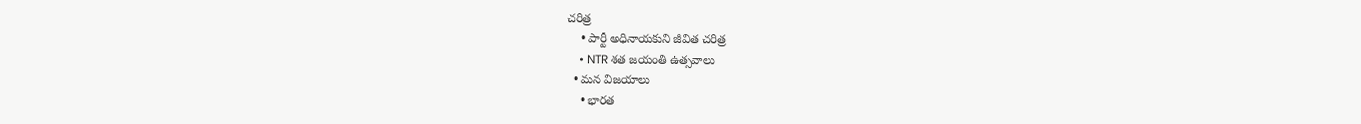చరిత్ర
    • పార్టీ అధినాయకుని జీవిత చరిత్ర
    • NTR శత జయంతి ఉత్సవాలు
  • మన విజయాలు
    • భారత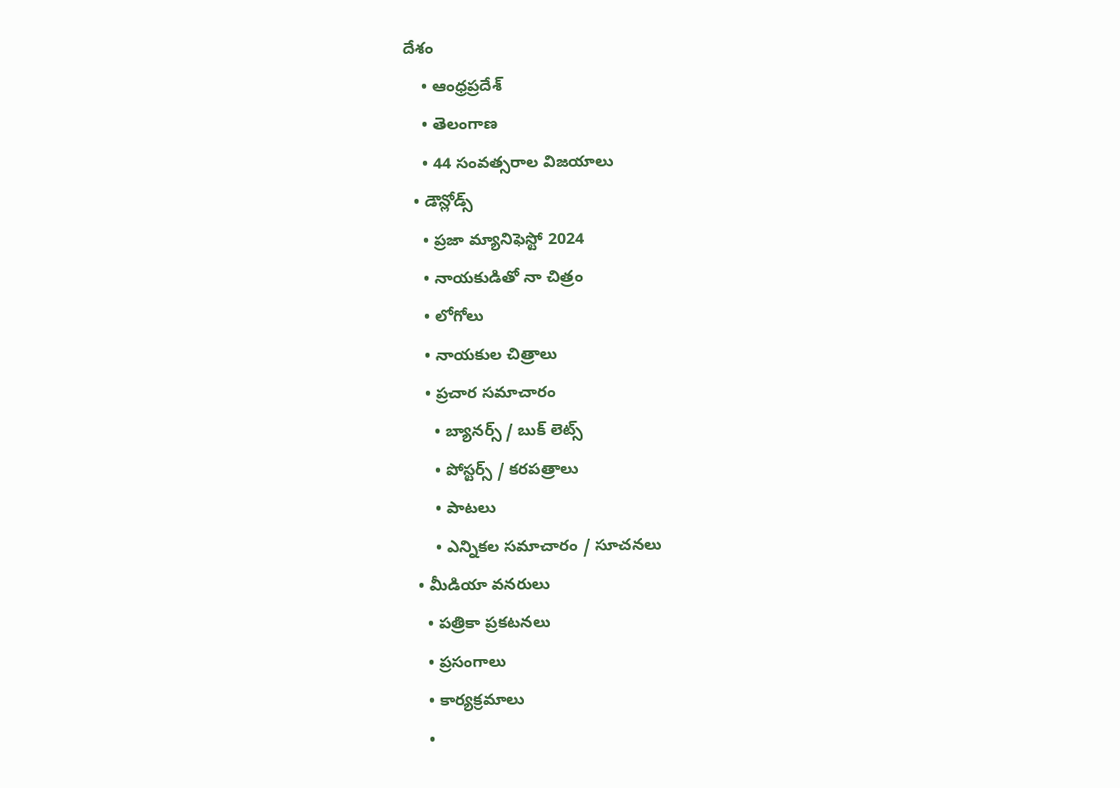దేశం
    • ఆంధ్రప్రదేశ్
    • తెలంగాణ
    • 44 సంవత్సరాల విజయాలు
  • డౌన్లోడ్స్
    • ప్రజా మ్యానిఫెస్టో 2024
    • నాయకుడితో నా చిత్రం
    • లోగోలు
    • నాయకుల చిత్రాలు
    • ప్రచార సమాచారం
      • బ్యానర్స్ / బుక్ లెట్స్
      • పోస్టర్స్ / కరపత్రాలు
      • పాటలు
      • ఎన్నికల సమాచారం / సూచనలు
  • మీడియా వనరులు
    • పత్రికా ప్రకటనలు
    • ప్రసంగాలు
    • కార్యక్రమాలు
    •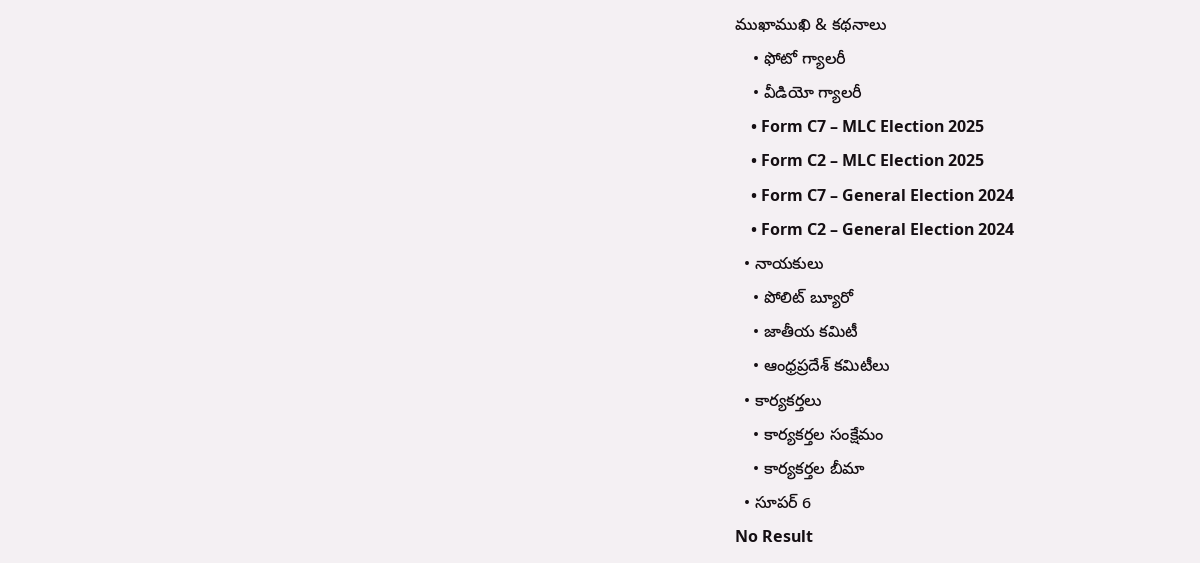ముఖాముఖి & కథనాలు
    • ఫోటో గ్యాలరీ
    • వీడియో గ్యాలరీ
    • Form C7 – MLC Election 2025
    • Form C2 – MLC Election 2025
    • Form C7 – General Election 2024
    • Form C2 – General Election 2024
  • నాయకులు
    • పోలిట్ బ్యూరో
    • జాతీయ కమిటీ
    • ఆంధ్రప్రదేశ్ కమిటీలు
  • కార్యకర్తలు
    • కార్యకర్తల సంక్షేమం
    • కార్యకర్తల బీమా
  • సూపర్ 6
No Result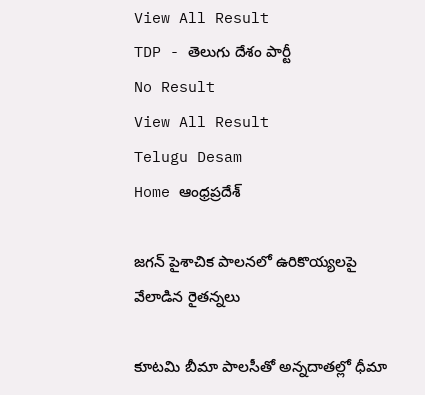View All Result
TDP - తెలుగు దేశం పార్టీ
No Result
View All Result
Telugu Desam
Home ఆంధ్రప్రదేశ్

జగన్‌ పైశాచిక పాలనలో ఉరికొయ్యలపై వేలాడిన రైతన్నలు

కూటమి బీమా పాలసీతో అన్నదాతల్లో ధీమా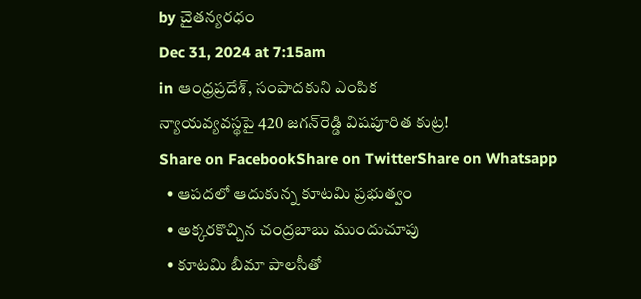by చైతన్యరధం
Dec 31, 2024 at 7:15am
in ఆంధ్రప్రదేశ్, సంపాదకుని ఎంపిక
న్యాయవ్యవస్థపై 420 జగన్‌రెడ్డి విషపూరిత కుట్ర!
Share on FacebookShare on TwitterShare on Whatsapp
  • ఆపదలో ఆదుకున్న కూటమి ప్రభుత్వం
  • అక్కరకొచ్చిన చంద్రబాబు ముందుచూపు
  • కూటమి బీమా పాలసీతో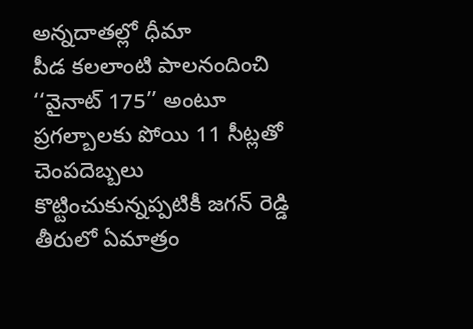అన్నదాతల్లో ధీమా
పీడ కలలాంటి పాలనందించి ‘‘వైనాట్‌ 175’’ అంటూ ప్రగల్బాలకు పోయి 11 సీట్లతో చెంపదెబ్బలు కొట్టించుకున్నప్పటికీ జగన్‌ రెడ్డి తీరులో ఏమాత్రం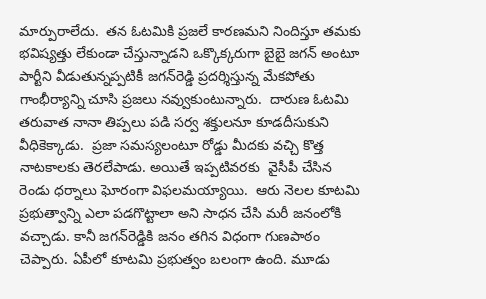మార్పురాలేదు.  తన ఓటమికి ప్రజలే కారణమని నిందిస్తూ తమకు భవిష్యత్తు లేకుండా చేస్తున్నాడని ఒక్కొక్కరుగా బైబై జగన్‌ అంటూ పార్టీని వీడుతున్నప్పటికీ జగన్‌రెడ్డి ప్రదర్శిస్తున్న మేకపోతు గాంభీర్యాన్ని చూసి ప్రజలు నవ్వుకుంటున్నారు.  దారుణ ఓటమి తరువాత నానా తిప్పలు పడి సర్వ శక్తులనూ కూడదీసుకుని వీధికెక్కాడు.  ప్రజా సమస్యలంటూ రోడ్డు మీదకు వచ్చి కొత్త నాటకాలకు తెరలేపాడు. అయితే ఇప్పటివరకు  వైసీపీ చేసిన రెండు ధర్నాలు ఘోరంగా విఫలమయ్యాయి.  ఆరు నెలల కూటమి ప్రభుత్వాన్ని ఎలా పడగొట్టాలా అని సాధన చేసి మరీ జనంలోకి వచ్చాడు. కానీ జగన్‌రెడ్డికి జనం తగిన విధంగా గుణపాఠం చెప్పారు. ఏపీలో కూటమి ప్రభుత్వం బలంగా ఉంది. మూడు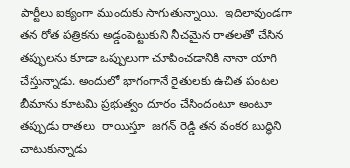పార్టీలు ఐక్యంగా ముందుకు సాగుతున్నాయి.  ఇదిలావుండగా తన రోత పత్రికను అడ్డంపెట్టుకుని నీచమైన రాతలతో చేసిన తప్ఫులను కూడా ఒప్పులుగా చూపించడానికి నానా యాగి చేస్తున్నాడు. అందులో భాగంగానే రైతులకు ఉచిత పంటల బీమాను కూటమి ప్రభుత్వం దూరం చేసిందంటూ అంటూ తప్పుడు రాతలు  రాయిస్తూ  జగన్‌ రెడ్డి తన వంకర బుద్ధిని చాటుకున్నాడు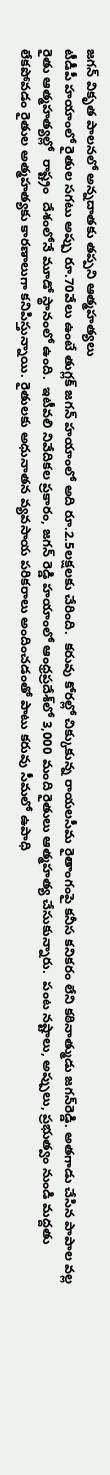జగన్‌ వికృత పాలనలో అన్నదాతకు తప్పని ఆత్మహత్యలు
టీడీపీ హయాంలో రైతుల సగటు అప్పు రూ.70వేలు ఉంటే తుగ్లక్‌ జగన్‌ హయాంలో అది రూ.2.5లక్షలకు చేరింది.  కరువు కోరల్లో చిక్కుకున్న రాయలసీమ రైతాంగంపై కనీస కనికరం లేని కఠినాత్ముడు జగన్‌రెడ్డి. అతగాడు చేసిన పాపాల వల్ల   రైతు ఆత్మహత్యల్లో  రాష్ట్రం  దేశంలోనే మూడో స్థానంలో ఉంది.  ఇటీవలి నివేదికల ప్రకారం, జగన్‌ రెడ్డి హయాంలో ఆంధ్రప్రదేశ్‌లో 3,000 మంది రైతులు ఆత్మహత్య చేసుకున్నారు.  పంట నష్టాలు, అప్పులు, ప్రభుత్వం నుండి మద్దతు లేకపోవడం రైతుల అత్మహత్యకు కారణాలుగా కనిపిస్తున్నాయి. రైతులకు అధునాతన వ్యవసాయ పరికరాలు అందించడంతో పాటు కరువు సీమలో ఉపాధి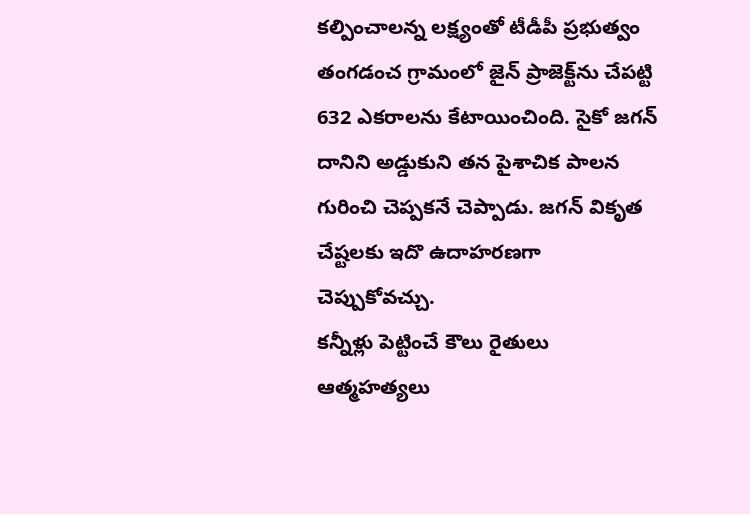కల్పించాలన్న లక్ష్యంతో టీడీపీ ప్రభుత్వం తంగడంచ గ్రామంలో జైన్‌ ప్రాజెక్ట్‌ను చేపట్టి 632 ఎకరాలను కేటాయించింది. సైకో జగన్‌ దానిని అడ్డుకుని తన పైశాచిక పాలన గురించి చెప్పకనే చెప్పాడు. జగన్‌ వికృత చేష్టలకు ఇదొ ఉదాహరణగా చెప్పుకోవచ్చు.
కన్నీళ్లు పెట్టించే కౌలు రైతులు ఆత్మహత్యలు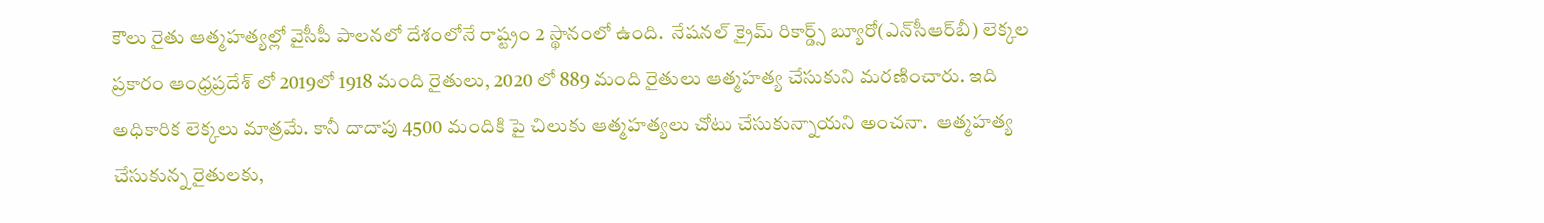కౌలు రైతు ఆత్మహత్యల్లో వైసీపీ పాలనలో దేశంలోనే రాష్ట్రం 2 స్థానంలో ఉంది.  నేషనల్‌ క్రైమ్‌ రికార్డ్స్‌ బ్యూరో(ఎన్‌సీఆర్‌బీ) లెక్కల ప్రకారం ఆంధ్రప్రదేశ్‌ లో 2019లో 1918 మంది రైతులు, 2020 లో 889 మంది రైతులు ఆత్మహత్య చేసుకుని మరణించారు. ఇది అధికారిక లెక్కలు మాత్రమే. కానీ దాదాపు 4500 మందికి పై చిలుకు ఆత్మహత్యలు చోటు చేసుకున్నాయని అంచనా.  ఆత్మహత్య చేసుకున్న రైతులకు,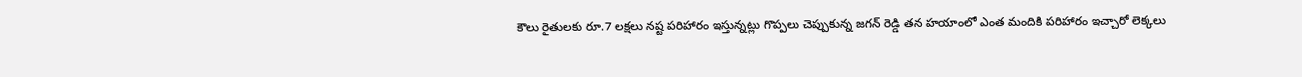కౌలు రైతులకు రూ.7 లక్షలు నష్ట పరిహారం ఇస్తున్నట్లు గొప్పలు చెప్పుకున్న జగన్‌ రెడ్డి తన హయాంలో ఎంత మందికి పరిహారం ఇచ్చారో లెక్కలు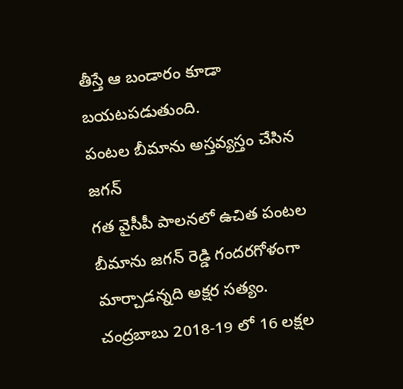తీస్తే ఆ బండారం కూడా బయటపడుతుంది.
పంటల బీమాను అస్తవ్యస్తం చేసిన జగన్‌
గత వైసీపీ పాలనలో ఉచిత పంటల బీమాను జగన్‌ రెడ్డి గందరగోళంగా మార్చాడన్నది అక్షర సత్యం. చంద్రబాబు 2018-19 లో 16 లక్షల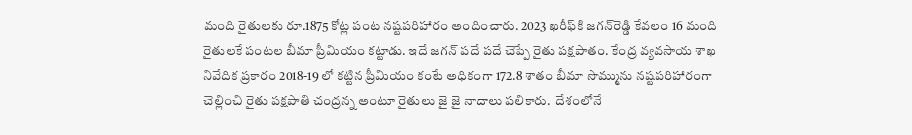మంది రైతులకు రూ.1875 కోట్ల పంట నష్టపరిహారం అందించారు. 2023 ఖరీఫ్‌కి జగన్‌రెడ్డి కేవలం 16 మంది రైతులకే పంటల బీమా ప్రీమియం కట్టాడు. ఇదే జగన్‌ పదే పదే చెప్పే రైతు పక్షపాతం. కేంద్ర వ్యవసాయ శాఖ నివేదిక ప్రకారం 2018-19 లో కట్టిన ప్రీమియం కంటే అధికంగా 172.8 శాతం బీమా సొమ్మును నష్టపరిహారంగా  చెల్లించి రైతు పక్షపాతి చంద్రన్న అంటూ రైతులు జై జై నాదాలు పలికారు.  దేశంలోనే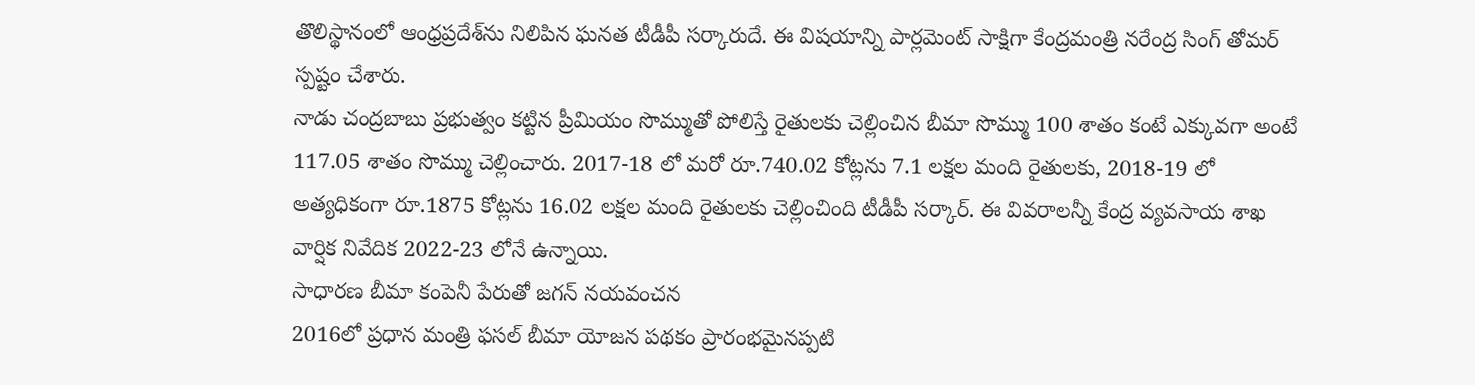తొలిస్థానంలో ఆంధ్రప్రదేశ్‌ను నిలిపిన ఘనత టీడీపీ సర్కారుదే. ఈ విషయాన్ని పార్లమెంట్‌ సాక్షిగా కేంద్రమంత్రి నరేంద్ర సింగ్‌ తోమర్‌ స్పష్టం చేశారు.
నాడు చంద్రబాబు ప్రభుత్వం కట్టిన ప్రీమియం సొమ్ముతో పోలిస్తే రైతులకు చెల్లించిన బీమా సొమ్ము 100 శాతం కంటే ఎక్కువగా అంటే 117.05 శాతం సొమ్ము చెల్లించారు. 2017-18 లో మరో రూ.740.02 కోట్లను 7.1 లక్షల మంది రైతులకు, 2018-19 లో అత్యధికంగా రూ.1875 కోట్లను 16.02 లక్షల మంది రైతులకు చెల్లించింది టీడీపీ సర్కార్‌. ఈ వివరాలన్నీ కేంద్ర వ్యవసాయ శాఖ వార్షిక నివేదిక 2022-23 లోనే ఉన్నాయి.
సాధారణ బీమా కంపెనీ పేరుతో జగన్‌ నయవంచన
2016లో ప్రధాన మంత్రి ఫసల్‌ బీమా యోజన పథకం ప్రారంభమైనప్పటి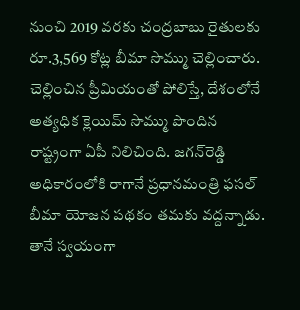నుంచి 2019 వరకు చంద్రబాబు రైతులకు రూ.3,569 కోట్ల బీమా సొమ్ము చెల్లించారు. చెల్లించిన ప్రీమియంతో పోలిస్తే, దేశంలోనే అత్యధిక క్లెయిమ్‌ సొమ్ము పొందిన రాష్ట్రంగా ఏపీ నిలిచింది. జగన్‌రెడ్డి అధికారంలోకి రాగానే ప్రధానమంత్రి ఫసల్‌ బీమా యోజన పథకం తమకు వద్దన్నాడు. తానే స్వయంగా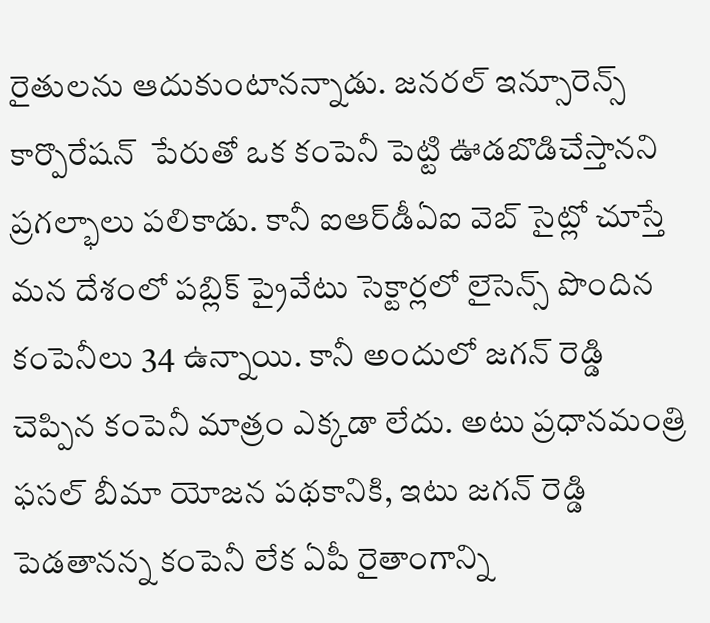రైతులను ఆదుకుంటానన్నాడు. జనరల్‌ ఇన్సూరెన్స్‌ కార్పొరేషన్‌  పేరుతో ఒక కంపెనీ పెట్టి ఊడబొడిచేస్తానని ప్రగల్భాలు పలికాడు. కానీ ఐఆర్‌డీఏఐ వెబ్‌ సైట్లో చూస్తే మన దేశంలో పబ్లిక్‌ ప్రైవేటు సెక్టార్లలో లైసెన్స్‌ పొందిన కంపెనీలు 34 ఉన్నాయి. కానీ అందులో జగన్‌ రెడ్డి చెప్పిన కంపెనీ మాత్రం ఎక్కడా లేదు. అటు ప్రధానమంత్రి ఫసల్‌ బీమా యోజన పథకానికి, ఇటు జగన్‌ రెడ్డి పెడతానన్న కంపెనీ లేక ఏపీ రైతాంగాన్ని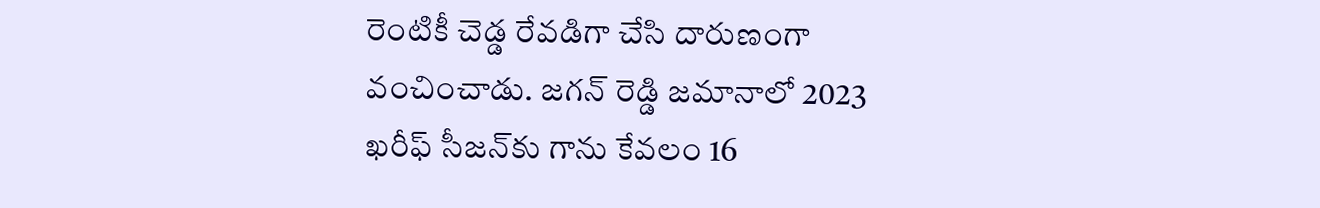రెంటికీ చెడ్డ రేవడిగా చేసి దారుణంగా వంచించాడు. జగన్‌ రెడ్డి జమానాలో 2023 ఖరీఫ్‌ సీజన్‌కు గాను కేవలం 16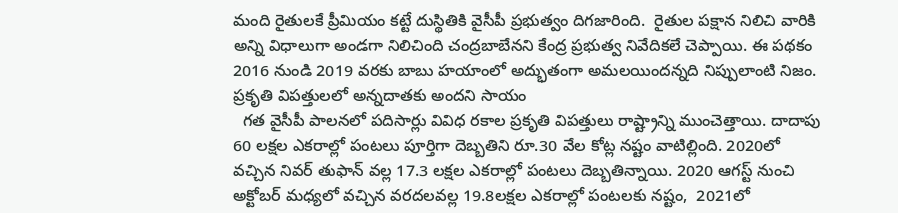మంది రైతులకే ప్రీమియం కట్టే దుస్థితికి వైసీపీ ప్రభుత్వం దిగజారింది.  రైతుల పక్షాన నిలిచి వారికి అన్ని విధాలుగా అండగా నిలిచింది చంద్రబాబేనని కేంద్ర ప్రభుత్వ నివేదికలే చెప్పాయి. ఈ పథకం 2016 నుండి 2019 వరకు బాబు హయాంలో అద్భుతంగా అమలయిందన్నది నిప్పులాంటి నిజం.
ప్రకృతి విపత్తులలో అన్నదాతకు అందని సాయం
  గత వైసీపీ పాలనలో పదిసార్లు వివిధ రకాల ప్రకృతి విపత్తులు రాష్ట్రాన్ని ముంచెత్తాయి. దాదాపు 60 లక్షల ఎకరాల్లో పంటలు పూర్తిగా దెబ్బతిని రూ.30 వేల కోట్ల నష్టం వాటిల్లింది. 2020లో వచ్చిన నివర్‌ తుఫాన్‌ వల్ల 17.3 లక్షల ఎకరాల్లో పంటలు దెబ్బతిన్నాయి. 2020 ఆగస్ట్‌ నుంచి అక్టోబర్‌ మధ్యలో వచ్చిన వరదలవల్ల 19.8లక్షల ఎకరాల్లో పంటలకు నష్టం,  2021లో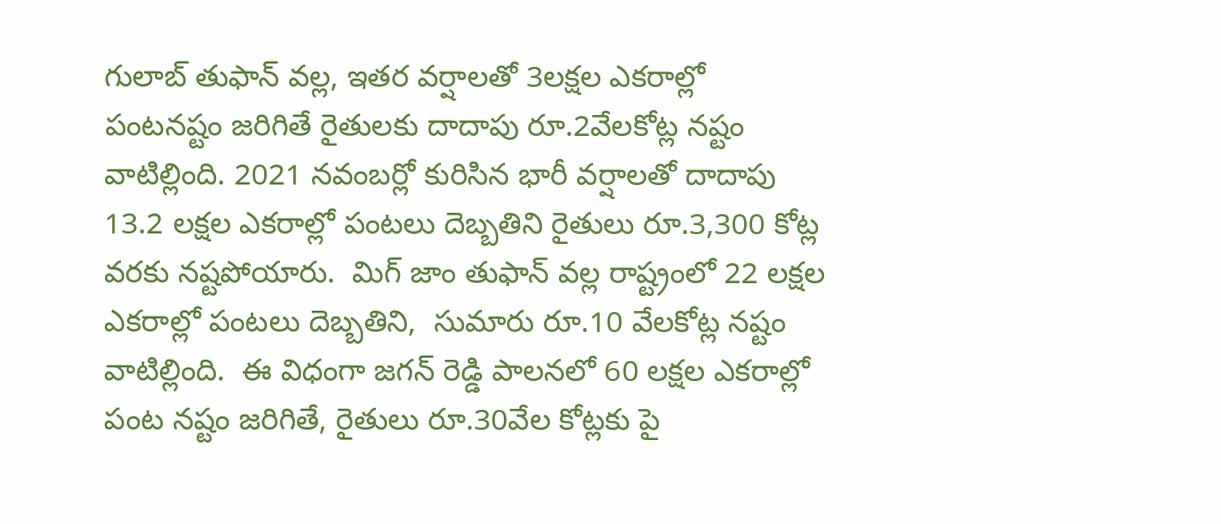గులాబ్‌ తుఫాన్‌ వల్ల, ఇతర వర్షాలతో 3లక్షల ఎకరాల్లో పంటనష్టం జరిగితే రైతులకు దాదాపు రూ.2వేలకోట్ల నష్టం వాటిల్లింది. 2021 నవంబర్లో కురిసిన భారీ వర్షాలతో దాదాపు 13.2 లక్షల ఎకరాల్లో పంటలు దెబ్బతిని రైతులు రూ.3,300 కోట్ల వరకు నష్టపోయారు.  మిగ్‌ జాం తుఫాన్‌ వల్ల రాష్ట్రంలో 22 లక్షల ఎకరాల్లో పంటలు దెబ్బతిని,  సుమారు రూ.10 వేలకోట్ల నష్టం వాటిల్లింది.  ఈ విధంగా జగన్‌ రెడ్డి పాలనలో 60 లక్షల ఎకరాల్లో పంట నష్టం జరిగితే, రైతులు రూ.30వేల కోట్లకు పై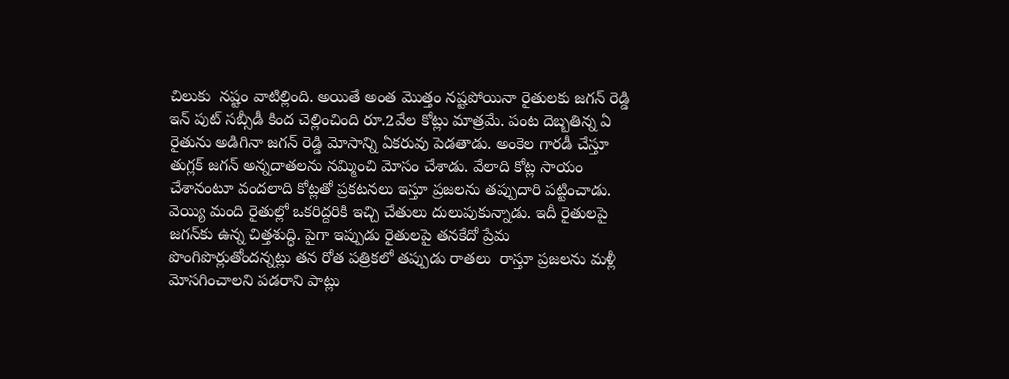చిలుకు  నష్టం వాటిల్లింది. అయితే అంత మొత్తం నష్టపోయినా రైతులకు జగన్‌ రెడ్డి ఇన్‌ పుట్‌ సబ్సీడీ కింద చెల్లించింది రూ.2వేల కోట్లు మాత్రమే. పంట దెబ్బతిన్న ఏ రైతును అడిగినా జగన్‌ రెడ్డి మోసాన్ని ఏకరువు పెడతాడు. అంకెల గారడీ చేస్తూ తుగ్లక్‌ జగన్‌ అన్నదాతలను నమ్మించి మోసం చేశాడు. వేలాది కోట్ల సాయం చేశానంటూ వందలాది కోట్లతో ప్రకటనలు ఇస్తూ ప్రజలను తప్పుదారి పట్టించాడు. వెయ్యి మంది రైతుల్లో ఒకరిద్దరికి ఇచ్చి చేతులు దులుపుకున్నాడు. ఇదీ రైతులపై జగన్‌కు ఉన్న చిత్తశుద్ధి. పైగా ఇప్పుడు రైతులపై తనకేదో ప్రేమ పొంగిపొర్లుతోందన్నట్లు తన రోత పత్రికలో తప్పుడు రాతలు  రాస్తూ ప్రజలను మళ్లీ మోసగించాలని పడరాని పాట్లు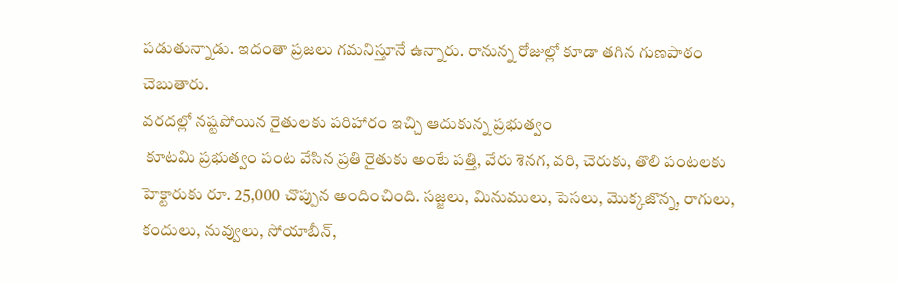పడుతున్నాడు. ఇదంతా ప్రజలు గమనిస్తూనే ఉన్నారు. రానున్న రోజుల్లో కూడా తగిన గుణపాఠం చెబుతారు.
వరదల్లో నష్టపోయిన రైతులకు పరిహారం ఇచ్చి ఆదుకున్న ప్రభుత్వం
 కూటమి ప్రభుత్వం పంట వేసిన ప్రతి రైతుకు అంటే పత్తి, వేరు శెనగ, వరి, చెరుకు, తొలి పంటలకు హెక్టారుకు రూ. 25,000 చొప్పున అందించింది. సజ్జలు, మినుములు, పెసలు, మొక్కజొన్న, రాగులు, కందులు, నువ్వులు, సోయాబీన్‌,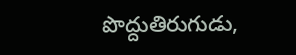పొద్దుతిరుగుడు,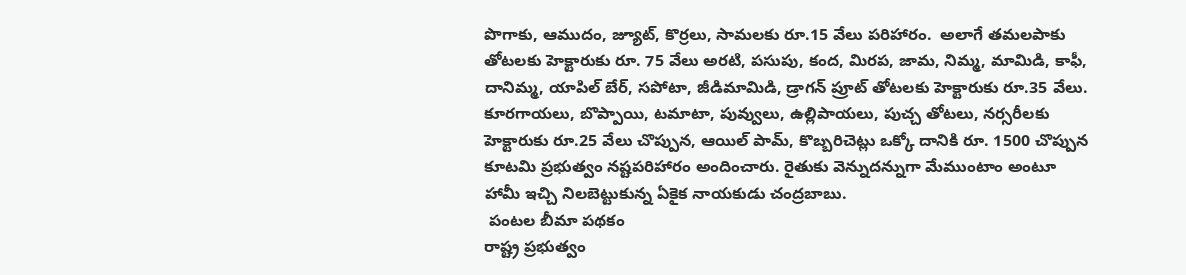పొగాకు, ఆముదం, జ్యూట్‌, కొర్రలు, సామలకు రూ.15 వేలు పరిహారం.  అలాగే తమలపాకు తోటలకు హెక్టారుకు రూ. 75 వేలు అరటి, పసుపు, కంద, మిరప, జామ, నిమ్మ, మామిడి, కాఫీ, దానిమ్మ, యాపిల్‌ బేర్‌, సపోటా, జీడిమామిడి, డ్రాగన్‌ ప్రూట్‌ తోటలకు హెక్టారుకు రూ.35 వేలు.        కూరగాయలు, బొప్పాయి, టమాటా, పువ్వులు, ఉల్లిపాయలు, పుచ్చ తోటలు, నర్సరీలకు హెక్టారుకు రూ.25 వేలు చొప్పున, ఆయిల్‌ పామ్‌, కొబ్బరిచెట్లు ఒక్కో దానికి రూ. 1500 చొప్పున కూటమి ప్రభుత్వం నష్టపరిహారం అందించారు. రైతుకు వెన్నుదన్నుగా మేముంటాం అంటూ హామీ ఇచ్చి నిలబెట్టుకున్న ఏకైక నాయకుడు చంద్రబాబు.
 పంటల బీమా పథకం
రాష్ట్ర ప్రభుత్వం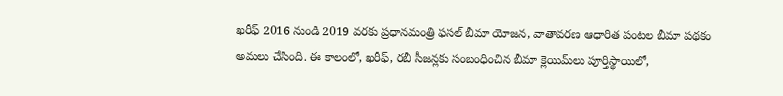ఖరీఫ్‌ 2016 నుండి 2019 వరకు ప్రధానమంత్రి ఫసల్‌ బీమా యోజన, వాతావరణ ఆధారిత పంటల బీమా పథకం అమలు చేసింది. ఈ కాలంలో, ఖరీఫ్‌, రబీ సీజన్లకు సంబంధించిన బీమా క్లెయిమ్‌లు పూర్తిస్థాయిలో,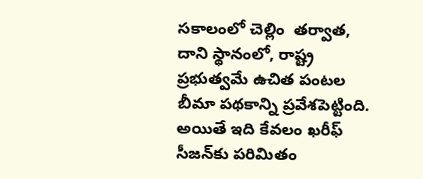సకాలంలో చెల్లిం  తర్వాత, దాని స్థానంలో, రాష్ట్ర ప్రభుత్వమే ఉచిత పంటల బీమా పథకాన్ని ప్రవేశపెట్టింది. అయితే ఇది కేవలం ఖరీఫ్‌ సీజన్‌కు పరిమితం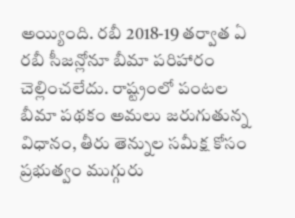అయ్యింది. రబీ 2018-19 తర్వాత ఏ రబీ సీజన్లోనూ బీమా పరిహారం చెల్లించలేదు. రాష్ట్రంలో పంటల బీమా పథకం అమలు జరుగుతున్న విధానం, తీరు తెన్నుల సమీక్ష కోసం ప్రభుత్వం ముగ్గురు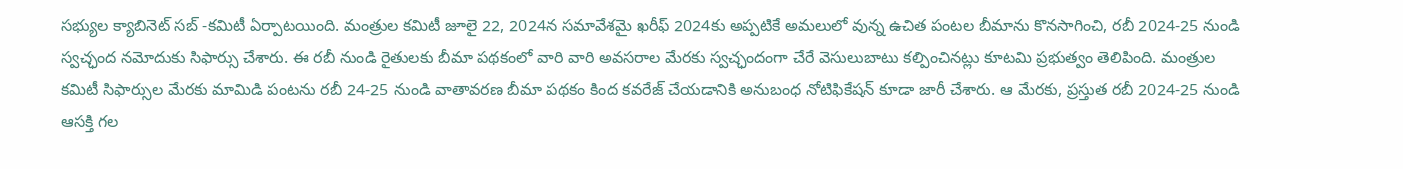సభ్యుల క్యాబినెట్‌ సబ్‌ -కమిటీ ఏర్పాటయింది. మంత్రుల కమిటీ జూలై 22, 2024న సమావేశమై ఖరీఫ్‌ 2024కు అప్పటికే అమలులో వున్న ఉచిత పంటల బీమాను కొనసాగించి, రబీ 2024-25 నుండి స్వచ్ఛంద నమోదుకు సిఫార్సు చేశారు. ఈ రబీ నుండి రైతులకు బీమా పథకంలో వారి వారి అవసరాల మేరకు స్వచ్ఛందంగా చేరే వెసులుబాటు కల్పించినట్లు కూటమి ప్రభుత్వం తెలిపింది. మంత్రుల కమిటీ సిఫార్సుల మేరకు మామిడి పంటను రబీ 24-25 నుండి వాతావరణ బీమా పథకం కింద కవరేజ్‌ చేయడానికి అనుబంధ నోటిఫికేషన్‌ కూడా జారీ చేశారు. ఆ మేరకు, ప్రస్తుత రబీ 2024-25 నుండి ఆసక్తి గల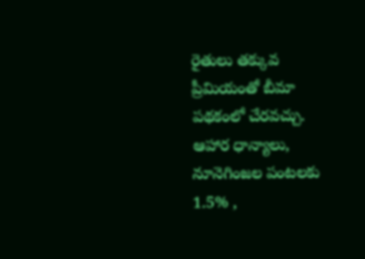రైతులు తక్కువ ప్రీమియంతో బీమా పథకంలో చేరవచ్చు. ఆహార ధాన్యాలు, నూనెగింజల పంటలకు 1.5% ,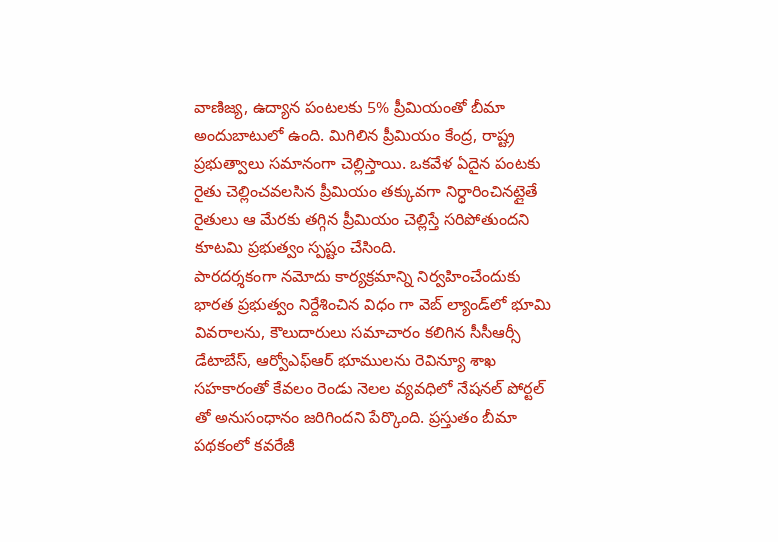వాణిజ్య, ఉద్యాన పంటలకు 5% ప్రీమియంతో బీమా అందుబాటులో ఉంది. మిగిలిన ప్రీమియం కేంద్ర, రాష్ట్ర ప్రభుత్వాలు సమానంగా చెల్లిస్తాయి. ఒకవేళ ఏదైన పంటకు రైతు చెల్లించవలసిన ప్రీమియం తక్కువగా నిర్ధారించినట్లైతే రైతులు ఆ మేరకు తగ్గిన ప్రీమియం చెల్లిస్తే సరిపోతుందని కూటమి ప్రభుత్వం స్పష్టం చేసింది.
పారదర్శకంగా నమోదు కార్యక్రమాన్ని నిర్వహించేందుకు భారత ప్రభుత్వం నిర్దేశించిన విధం గా వెబ్‌ ల్యాండ్‌లో భూమి వివరాలను, కౌలుదారులు సమాచారం కలిగిన సీసీఆర్సీ డేటాబేస్‌, ఆర్వోఎఫ్‌ఆర్‌ భూములను రెవిన్యూ శాఖ సహకారంతో కేవలం రెండు నెలల వ్యవధిలో నేషనల్‌ పోర్టల్‌ తో అనుసంధానం జరిగిందని పేర్కొంది. ప్రస్తుతం బీమా పథకంలో కవరేజీ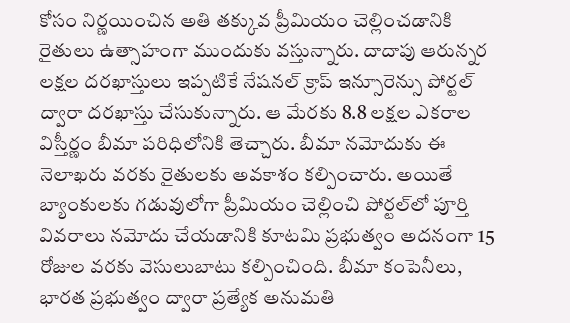కోసం నిర్ణయించిన అతి తక్కువ ప్రీమియం చెల్లించడానికి రైతులు ఉత్సాహంగా ముందుకు వస్తున్నారు. దాదాపు ఆరున్నర లక్షల దరఖాస్తులు ఇప్పటికే నేషనల్‌ క్రాప్‌ ఇన్సూరెన్సు పోర్టల్‌ ద్వారా దరఖాస్తు చేసుకున్నారు. ఆ మేరకు 8.8 లక్షల ఎకరాల విస్తీర్ణం బీమా పరిధిలోనికి తెచ్చారు. బీమా నమోదుకు ఈ నెలాఖరు వరకు రైతులకు అవకాశం కల్పించారు. అయితే బ్యాంకులకు గడువులోగా ప్రీమియం చెల్లించి పోర్టల్‌లో పూర్తి వివరాలు నమోదు చేయడానికి కూటమి ప్రభుత్వం అదనంగా 15 రోజుల వరకు వెసులుబాటు కల్పించింది. బీమా కంపెనీలు, భారత ప్రభుత్వం ద్వారా ప్రత్యేక అనుమతి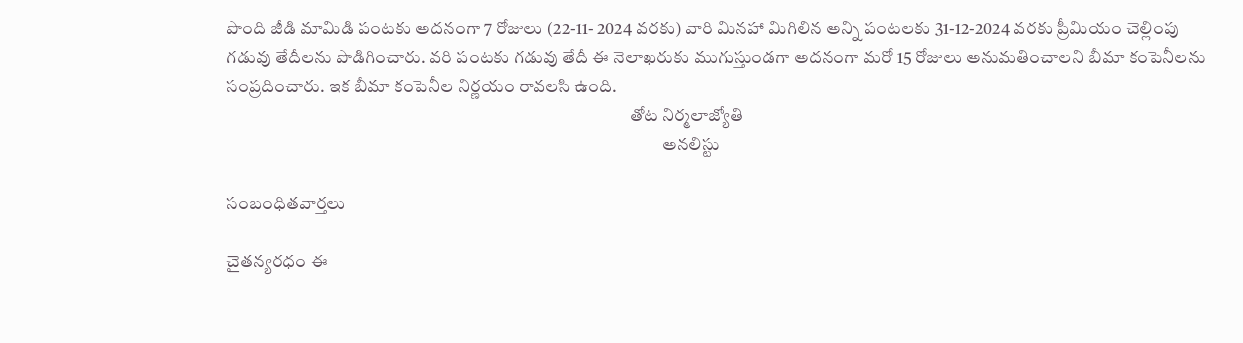పొంది జీడి మామిడి పంటకు అదనంగా 7 రోజులు (22-11- 2024 వరకు) వారి మినహా మిగిలిన అన్ని పంటలకు 31-12-2024 వరకు ప్రీమియం చెల్లింపు గడువు తేదీలను పొడిగించారు. వరి పంటకు గడువు తేదీ ఈ నెలాఖరుకు ముగుస్తుండగా అదనంగా మరో 15 రోజులు అనుమతించాలని బీమా కంపెనీలను సంప్రదించారు. ఇక బీమా కంపెనీల నిర్ణయం రావలసి ఉంది.
                                                                                                                   తోట నిర్మలాజ్యోతి
                                                                                                                            అనలిస్టు

సంబంధితవార్తలు

చైతన్యరధం ఈ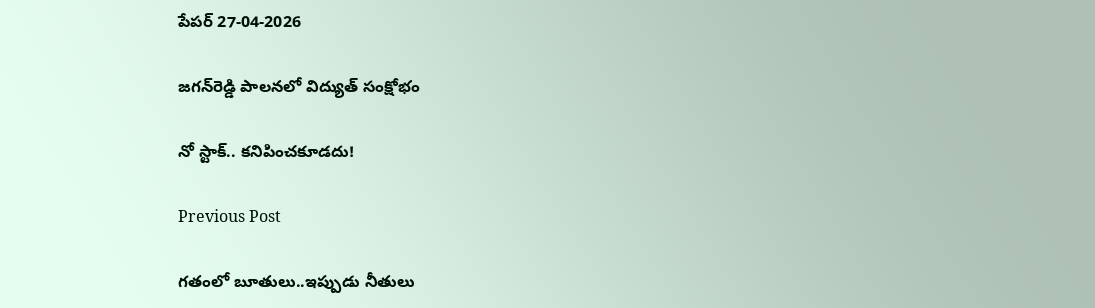పేపర్ 27-04-2026

జగన్‌రెడ్డి పాలనలో విద్యుత్ సంక్షోభం

నో స్టాక్.. కనిపించకూడదు!

Previous Post

గతంలో బూతులు..ఇప్పుడు నీతులు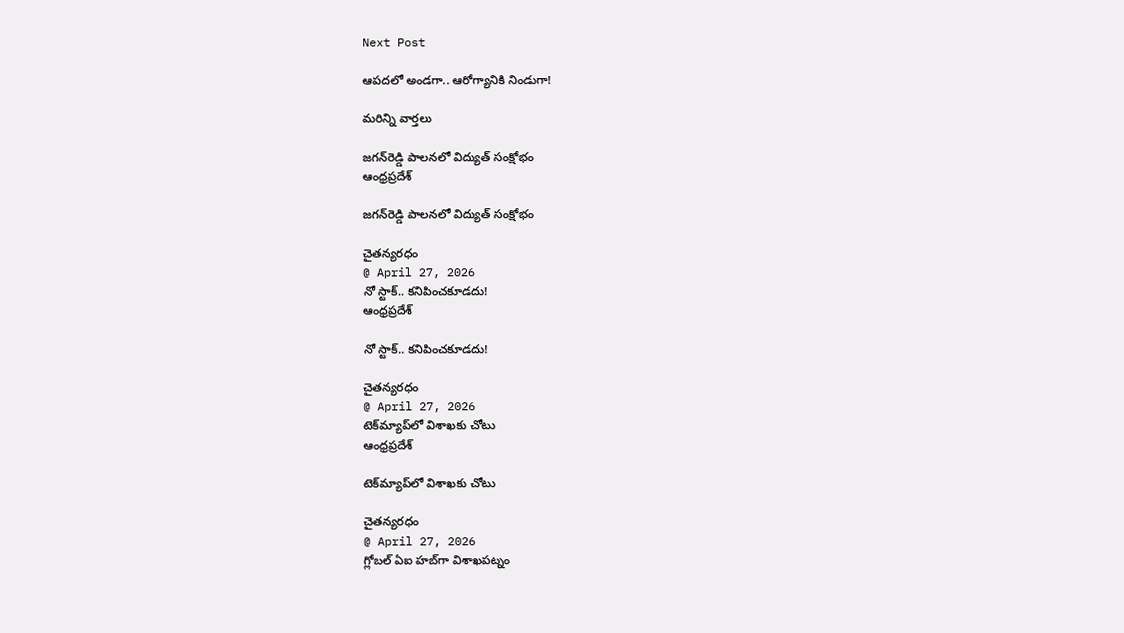Next Post

ఆపదలో అండగా.. ఆరోగ్యానికి నిండుగా!

మరిన్ని వార్తలు

జగన్‌రెడ్డి పాలనలో విద్యుత్ సంక్షోభం
ఆంధ్రప్రదేశ్

జగన్‌రెడ్డి పాలనలో విద్యుత్ సంక్షోభం

చైతన్యరధం
@ April 27, 2026
నో స్టాక్.. కనిపించకూడదు!
ఆంధ్రప్రదేశ్

నో స్టాక్.. కనిపించకూడదు!

చైతన్యరధం
@ April 27, 2026
టెక్‌మ్యాప్‌లో విశాఖకు చోటు
ఆంధ్రప్రదేశ్

టెక్‌మ్యాప్‌లో విశాఖకు చోటు

చైతన్యరధం
@ April 27, 2026
గ్లోబల్ ఏఐ హబ్‌గా విశాఖపట్నం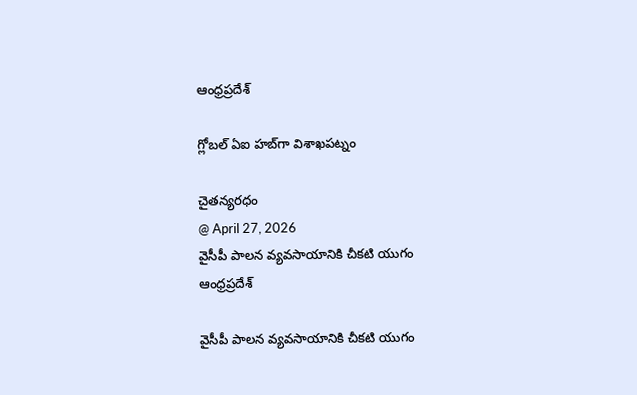ఆంధ్రప్రదేశ్

గ్లోబల్ ఏఐ హబ్‌గా విశాఖపట్నం

చైతన్యరధం
@ April 27, 2026
వైసీపీ పాలన వ్యవసాయానికి చీకటి యుగం
ఆంధ్రప్రదేశ్

వైసీపీ పాలన వ్యవసాయానికి చీకటి యుగం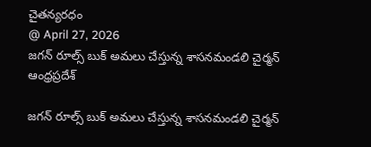చైతన్యరధం
@ April 27, 2026
జగన్ రూల్స్ బుక్ అమలు చేస్తున్న శాసనమండలి చైర్మన్
ఆంధ్రప్రదేశ్

జగన్ రూల్స్ బుక్ అమలు చేస్తున్న శాసనమండలి చైర్మన్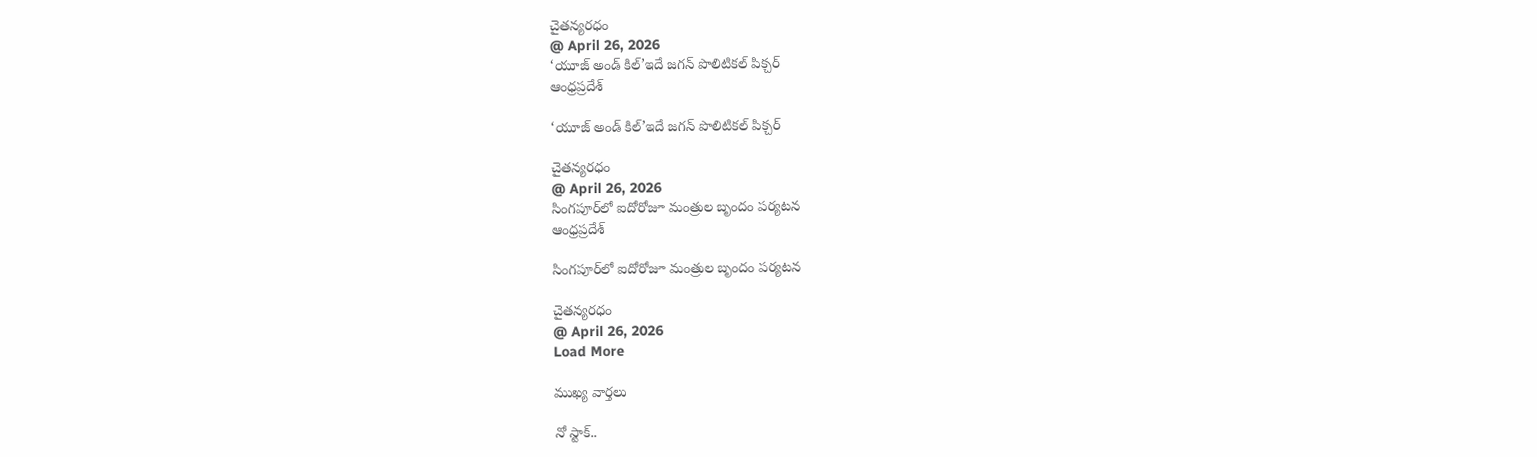చైతన్యరధం
@ April 26, 2026
‘యూజ్ అండ్ కిల్’ఇదే జగన్ పొలిటికల్ పిక్చర్
ఆంధ్రప్రదేశ్

‘యూజ్ అండ్ కిల్’ఇదే జగన్ పొలిటికల్ పిక్చర్

చైతన్యరధం
@ April 26, 2026
సింగపూర్‌లో ఐదోరోజూ మంత్రుల బృందం పర్యటన
ఆంధ్రప్రదేశ్

సింగపూర్‌లో ఐదోరోజూ మంత్రుల బృందం పర్యటన

చైతన్యరధం
@ April 26, 2026
Load More

ముఖ్య వార్తలు

నో స్టాక్..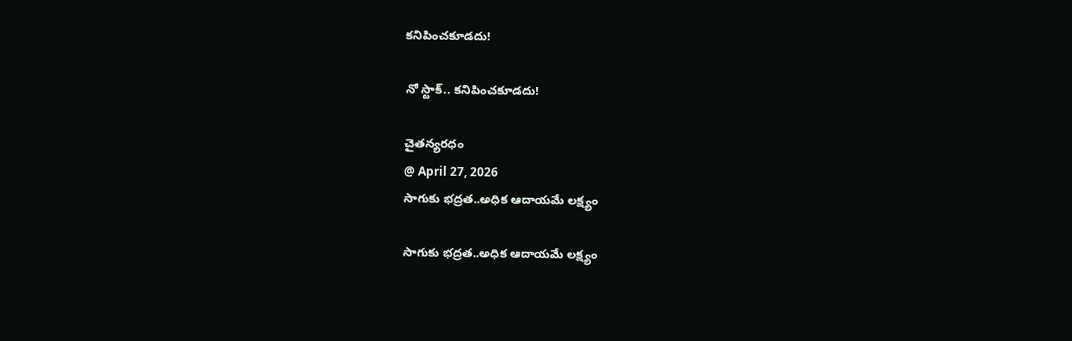కనిపించకూడదు!

నో స్టాక్.. కనిపించకూడదు!

చైతన్యరధం
@ April 27, 2026
సాగుకు భద్రత..అధిక ఆదాయమే లక్ష్యం

సాగుకు భద్రత..అధిక ఆదాయమే లక్ష్యం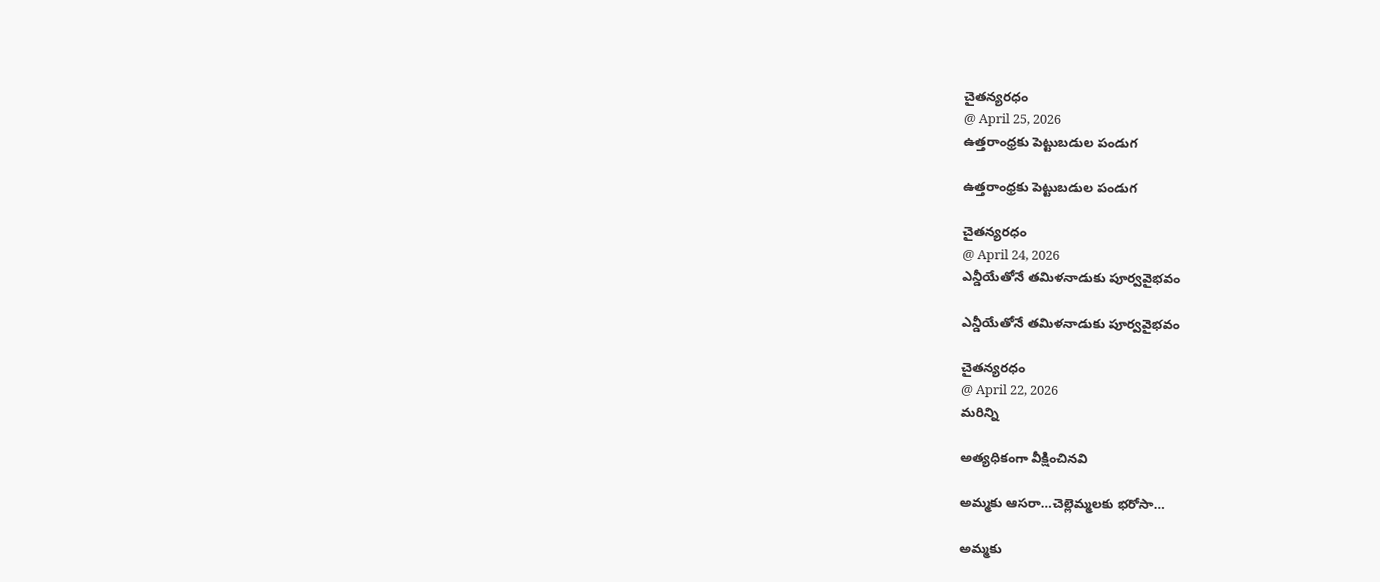చైతన్యరధం
@ April 25, 2026
ఉత్తరాంధ్రకు పెట్టుబడుల పండుగ

ఉత్తరాంధ్రకు పెట్టుబడుల పండుగ

చైతన్యరధం
@ April 24, 2026
ఎన్డీయేతోనే తమిళనాడుకు పూర్వవైభవం

ఎన్డీయేతోనే తమిళనాడుకు పూర్వవైభవం

చైతన్యరధం
@ April 22, 2026
మరిన్ని

అత్యధికంగా వీక్షించినవి

అమ్మకు ఆసరా…చెల్లెమ్మలకు భరోసా…

అమ్మకు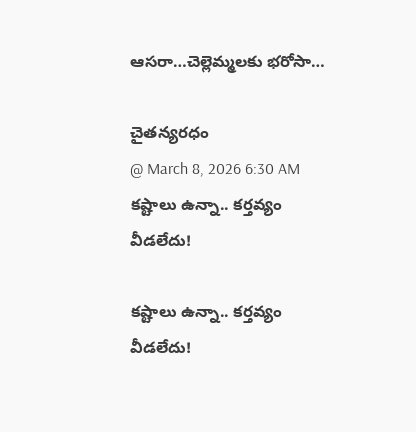ఆసరా…చెల్లెమ్మలకు భరోసా…

చైతన్యరధం
@ March 8, 2026 6:30 AM
కష్టాలు ఉన్నా.. కర్తవ్యం వీడలేదు!

కష్టాలు ఉన్నా.. కర్తవ్యం వీడలేదు!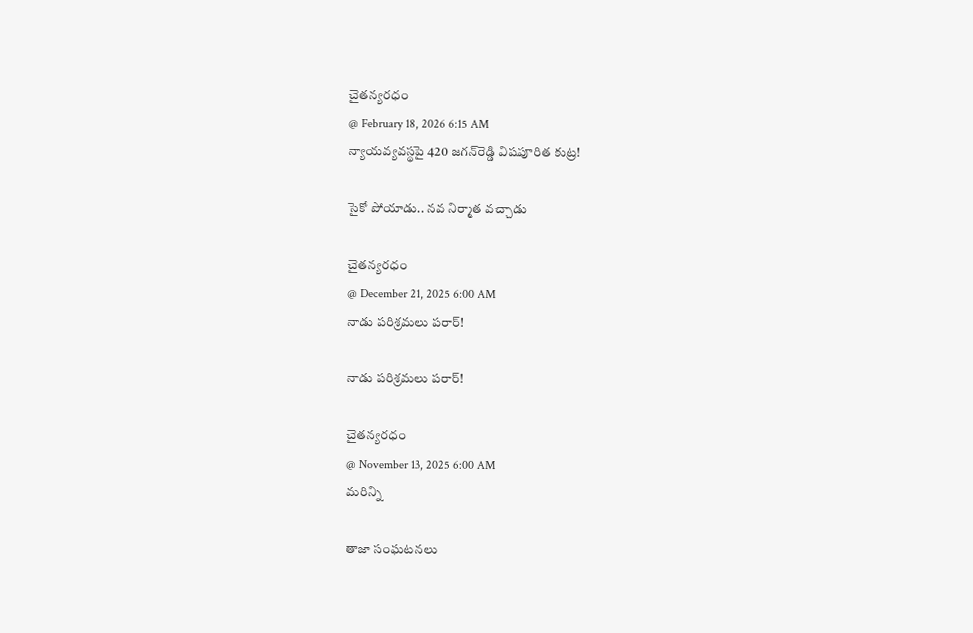చైతన్యరధం
@ February 18, 2026 6:15 AM
న్యాయవ్యవస్థపై 420 జగన్‌రెడ్డి విషపూరిత కుట్ర!

సైకో పోయాడు.. నవ నిర్మాత వచ్చాడు

చైతన్యరధం
@ December 21, 2025 6:00 AM
నాడు పరిశ్రమలు పరార్‌!

నాడు పరిశ్రమలు పరార్‌!

చైతన్యరధం
@ November 13, 2025 6:00 AM
మరిన్ని

తాజా సంఘటనలు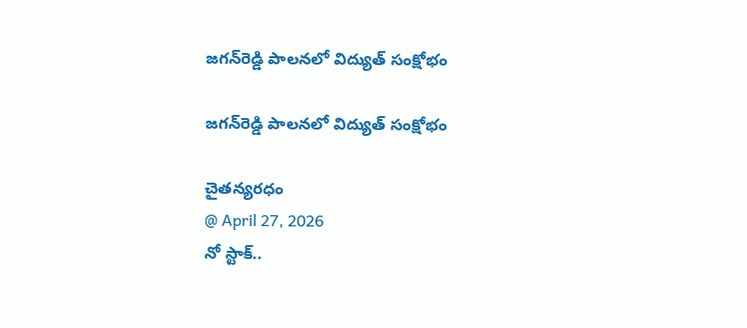జగన్‌రెడ్డి పాలనలో విద్యుత్ సంక్షోభం

జగన్‌రెడ్డి పాలనలో విద్యుత్ సంక్షోభం

చైతన్యరధం
@ April 27, 2026
నో స్టాక్..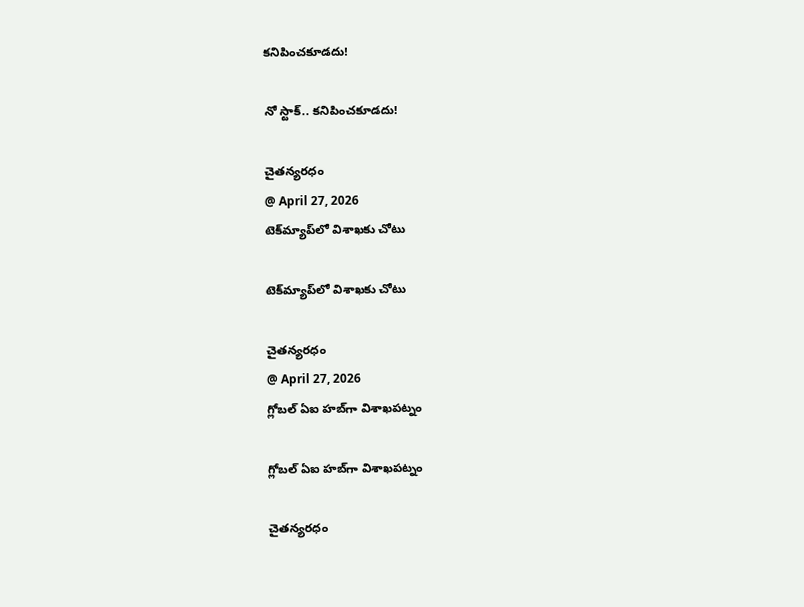కనిపించకూడదు!

నో స్టాక్.. కనిపించకూడదు!

చైతన్యరధం
@ April 27, 2026
టెక్‌మ్యాప్‌లో విశాఖకు చోటు

టెక్‌మ్యాప్‌లో విశాఖకు చోటు

చైతన్యరధం
@ April 27, 2026
గ్లోబల్ ఏఐ హబ్‌గా విశాఖపట్నం

గ్లోబల్ ఏఐ హబ్‌గా విశాఖపట్నం

చైతన్యరధం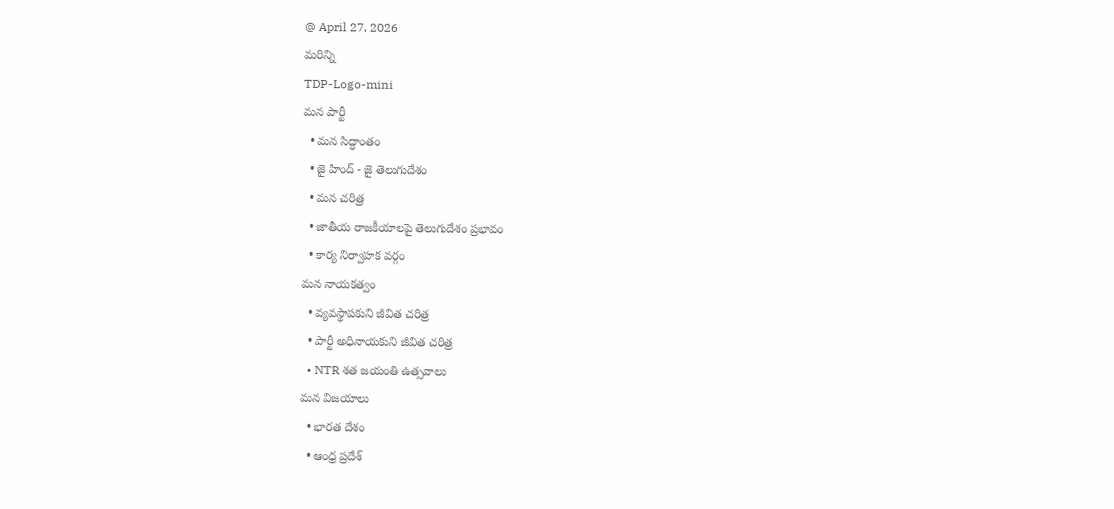@ April 27, 2026
మరిన్ని
TDP-Logo-mini
మన పార్టీ
  • మన సిద్ధాంతం
  • జై హింద్ - జై తెలుగుదేశం
  • మన చరిత్ర
  • జాతీయ రాజకీయాలపై తెలుగుదేశం ప్రభావం
  • కార్య నిర్వాహక వర్గం
మన నాయకత్వం
  • వ్యవస్థాపకుని జీవిత చరిత్ర
  • పార్టీ అధినాయకుని జీవిత చరిత్ర
  • NTR శత జయంతి ఉత్సవాలు
మన విజయాలు
  • భారత దేశం
  • ఆంధ్ర ప్రదేశ్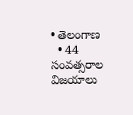• తెలంగాణ
  • 44 సంవత్సరాల విజయాలు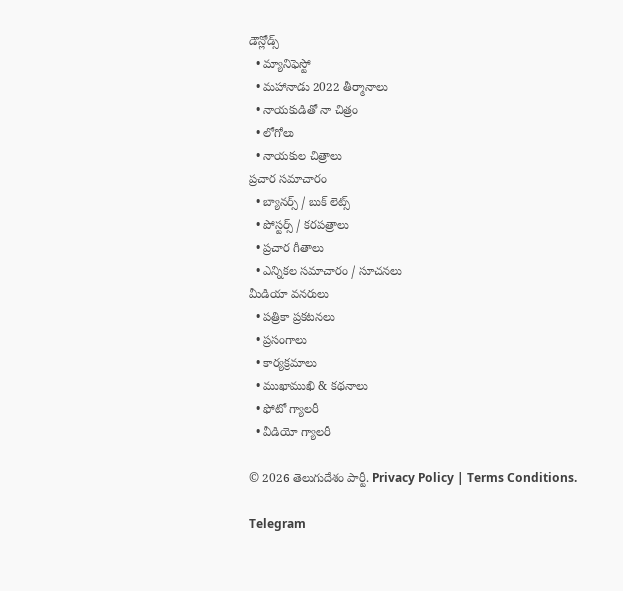డౌన్లోడ్స్
  • మ్యానిఫెస్టో
  • మహానాడు 2022 తీర్మానాలు
  • నాయకుడితో నా చిత్రం
  • లోగోలు
  • నాయకుల చిత్రాలు
ప్రచార సమాచారం
  • బ్యానర్స్ / బుక్ లెట్స్
  • పోస్టర్స్ / కరపత్రాలు
  • ప్రచార గీతాలు
  • ఎన్నికల సమాచారం / సూచనలు
మీడియా వనరులు
  • పత్రికా ప్రకటనలు
  • ప్రసంగాలు
  • కార్యక్రమాలు
  • ముఖాముఖి & కథనాలు
  • ఫోటో గ్యాలరీ
  • వీడియో గ్యాలరీ

© 2026 తెలుగుదేశం పార్టీ. Privacy Policy | Terms Conditions.

Telegram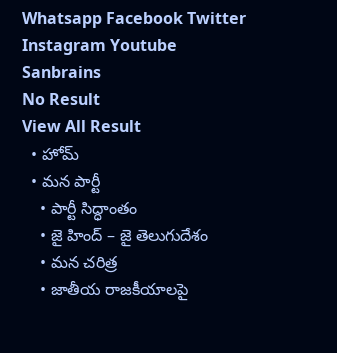Whatsapp Facebook Twitter Instagram Youtube
Sanbrains
No Result
View All Result
  • హోమ్
  • మన పార్టీ
    • పార్టీ సిద్ధాంతం
    • జై హింద్ – జై తెలుగుదేశం
    • మన చరిత్ర
    • జాతీయ రాజకీయాలపై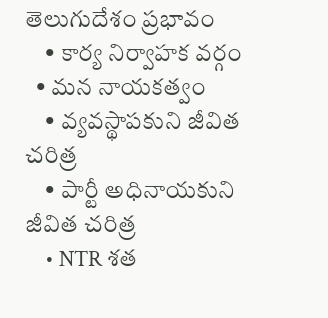తెలుగుదేశం ప్రభావం
    • కార్య నిర్వాహక వర్గం
  • మన నాయకత్వం
    • వ్యవస్థాపకుని జీవిత చరిత్ర
    • పార్టీ అధినాయకుని జీవిత చరిత్ర
    • NTR శత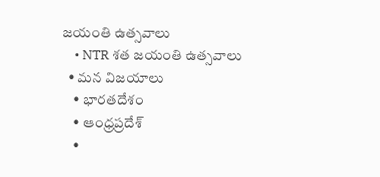జయంతి ఉత్సవాలు
    • NTR శత జయంతి ఉత్సవాలు
  • మన విజయాలు
    • భారతదేశం
    • ఆంధ్రప్రదేశ్
    •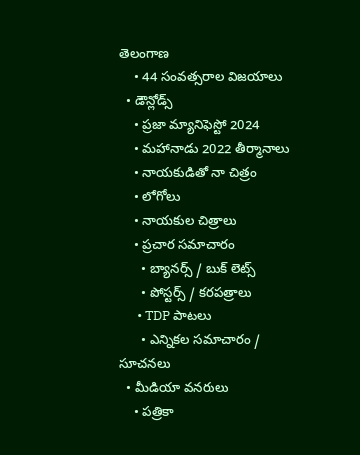తెలంగాణ
    • 44 సంవత్సరాల విజయాలు
  • డౌన్లోడ్స్
    • ప్రజా మ్యానిఫెస్టో 2024
    • మహానాడు 2022 తీర్మానాలు
    • నాయకుడితో నా చిత్రం
    • లోగోలు
    • నాయకుల చిత్రాలు
    • ప్రచార సమాచారం
      • బ్యానర్స్ / బుక్ లెట్స్
      • పోస్టర్స్ / కరపత్రాలు
      • TDP పాటలు
      • ఎన్నికల సమాచారం / సూచనలు
  • మీడియా వనరులు
    • పత్రికా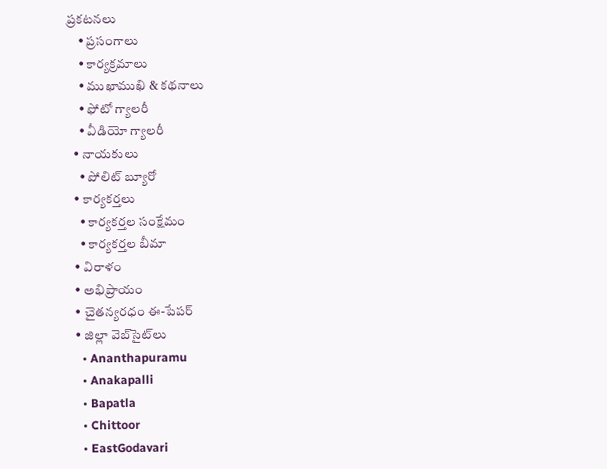ప్రకటనలు
    • ప్రసంగాలు
    • కార్యక్రమాలు
    • ముఖాముఖి & కథనాలు
    • ఫోటో గ్యాలరీ
    • వీడియో గ్యాలరీ
  • నాయకులు
    • పోలిట్ బ్యూరో
  • కార్యకర్తలు
    • కార్యకర్తల సంక్షేమం
    • కార్యకర్తల బీమా
  • విరాళం
  • అభిప్రాయం
  • చైతన్యరధం ఈ-పేపర్
  • జిల్లా వెబ్‌సైట్‌లు
    • Ananthapuramu
    • Anakapalli
    • Bapatla
    • Chittoor
    • EastGodavari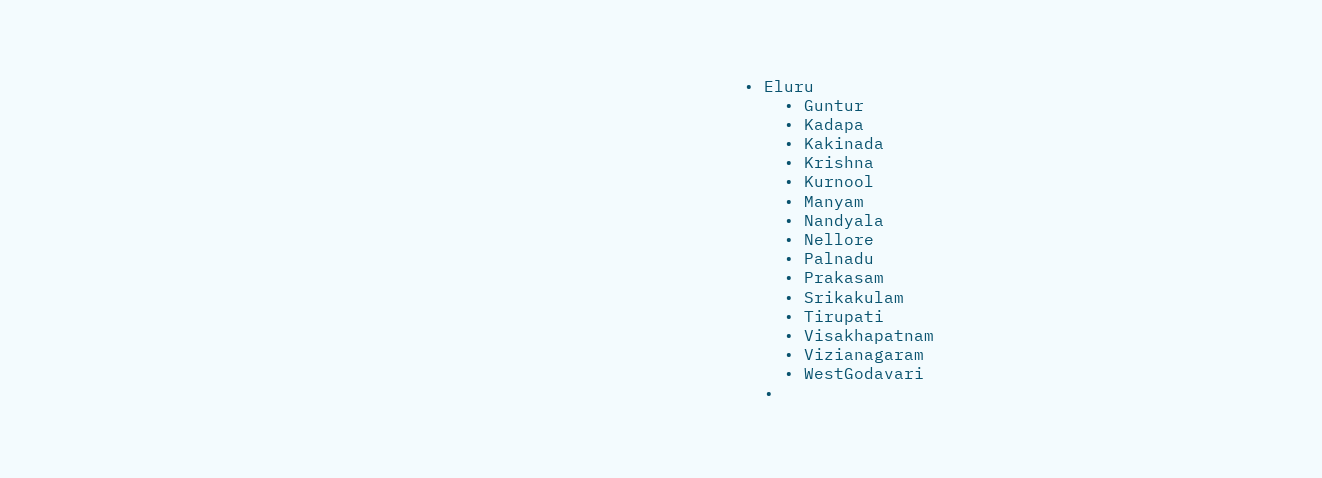• Eluru
    • Guntur
    • Kadapa
    • Kakinada
    • Krishna
    • Kurnool
    • Manyam
    • Nandyala
    • Nellore
    • Palnadu
    • Prakasam
    • Srikakulam
    • Tirupati
    • Visakhapatnam
    • Vizianagaram
    • WestGodavari
  •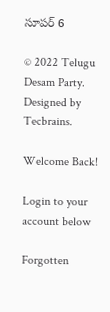సూపర్ 6

© 2022 Telugu Desam Party. Designed by Tecbrains.

Welcome Back!

Login to your account below

Forgotten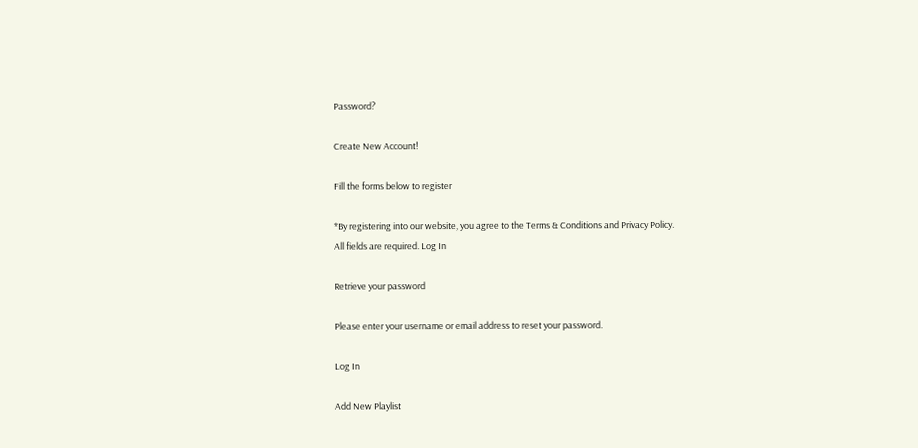Password?

Create New Account!

Fill the forms below to register

*By registering into our website, you agree to the Terms & Conditions and Privacy Policy.
All fields are required. Log In

Retrieve your password

Please enter your username or email address to reset your password.

Log In

Add New Playlist